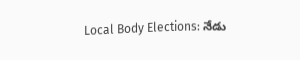Local Body Elections: నేడు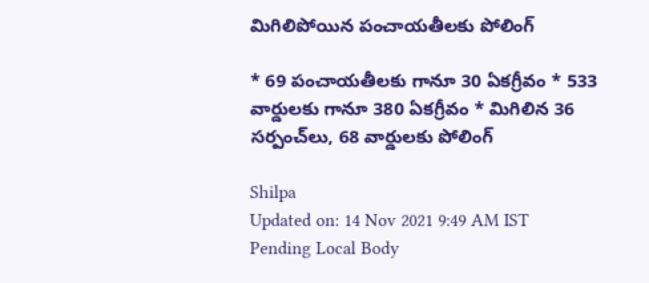మిగిలిపోయిన పంచాయతీలకు పోలింగ్

* 69 పంచాయతీలకు గానూ 30 ఏకగ్రీవం * 533 వార్డులకు గానూ 380 ఏకగ్రీవం * మిగిలిన 36 సర్పంచ్‌లు, 68 వార్డులకు పోలింగ్

Shilpa
Updated on: 14 Nov 2021 9:49 AM IST
Pending Local Body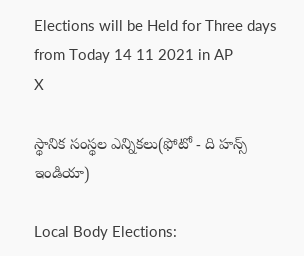Elections will be Held for Three days from Today 14 11 2021 in AP
X

స్థానిక సంస్థల ఎన్నికలు(ఫోటో - ది హన్స్ ఇండియా)

Local Body Elections: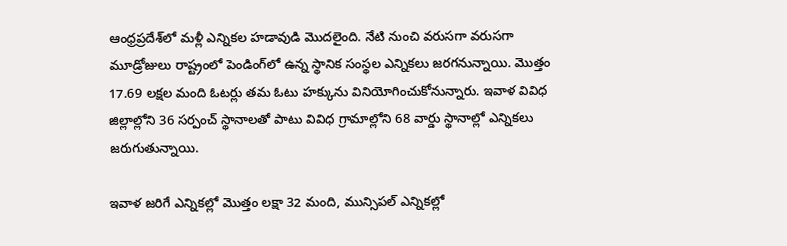ఆంధ్రప్రదేశ్‌లో మళ్లీ ఎన్నికల హడావుడి మొదలైంది. నేటి నుంచి వరుసగా వరుసగా మూడ్రోజులు రాష్ట్రంలో పెండింగ్‌లో ఉన్న స్థానిక సంస్థల ఎన్నికలు జరగనున్నాయి. మొత్తం 17.69 లక్షల మంది ఓటర్లు తమ ఓటు హక్కును వినియోగించుకోనున్నారు. ఇవాళ వివిధ జిల్లాల్లోని 36 సర్పంచ్‌ స్థానాలతో పాటు వివిధ గ్రామాల్లోని 68 వార్డు స్థానాల్లో ఎన్నికలు జరుగుతున్నాయి.

ఇవాళ జరిగే ఎన్నికల్లో మొత్తం లక్షా 32 మంది, మున్సిపల్‌ ఎన్నికల్లో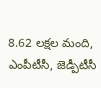8.62 లక్షల మంది, ఎంపీటీసీ, జెడ్పీటీసీ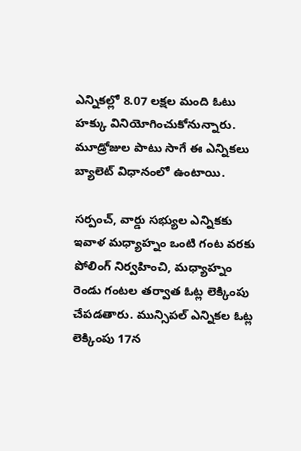ఎన్నికల్లో 8.07 లక్షల మంది ఓటు హక్కు వినియోగించుకోనున్నారు. మూడ్రోజుల పాటు సాగే ఈ ఎన్నికలు బ్యాలెట్‌ విధానంలో ఉంటాయి.

సర్పంచ్, వార్డు సభ్యుల ఎన్నికకు ఇవాళ మధ్యాహ్నం ఒంటి గంట వరకు పోలింగ్‌ నిర్వహించి, మధ్యాహ్నం రెండు గంటల తర్వాత ఓట్ల లెక్కింపు చేపడతారు. మున్సిపల్‌ ఎన్నికల ఓట్ల లెక్కింపు 17న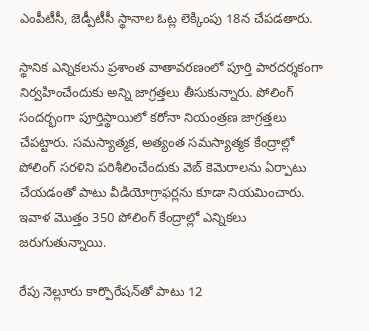ఎంపీటీసీ, జెడ్పీటీసీ స్థానాల ఓట్ల లెక్కింపు 18న చేపడతారు.

స్థానిక ఎన్నికలను ప్రశాంత వాతావరణంలో పూర్తి పారదర్శకంగా నిర్వహించేందుకు అన్ని జాగ్రత్తలు తీసుకున్నారు. పోలింగ్‌ సందర్భంగా పూర్తిస్థాయిలో కరోనా నియంత్రణ జాగ్రత్తలు చేపట్టారు. సమస్యాత్మక, అత్యంత సమస్యాత్మక కేంద్రాల్లో పోలింగ్‌ సరళిని పరిశీలించేందుకు వెబ్‌ కెమెరాలను ఏర్పాటు చేయడంతో పాటు వీడియోగ్రాఫర్లను కూడా నియమించారు. ఇవాళ మొత్తం 350 పోలింగ్‌ కేంద్రాల్లో ఎన్నికలు జరుగుతున్నాయి.

రేపు నెల్లూరు కార్పొరేషన్‌తో పాటు 12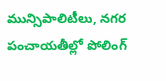మున్సిపాలిటీలు, నగర పంచాయతీల్లో పోలింగ్‌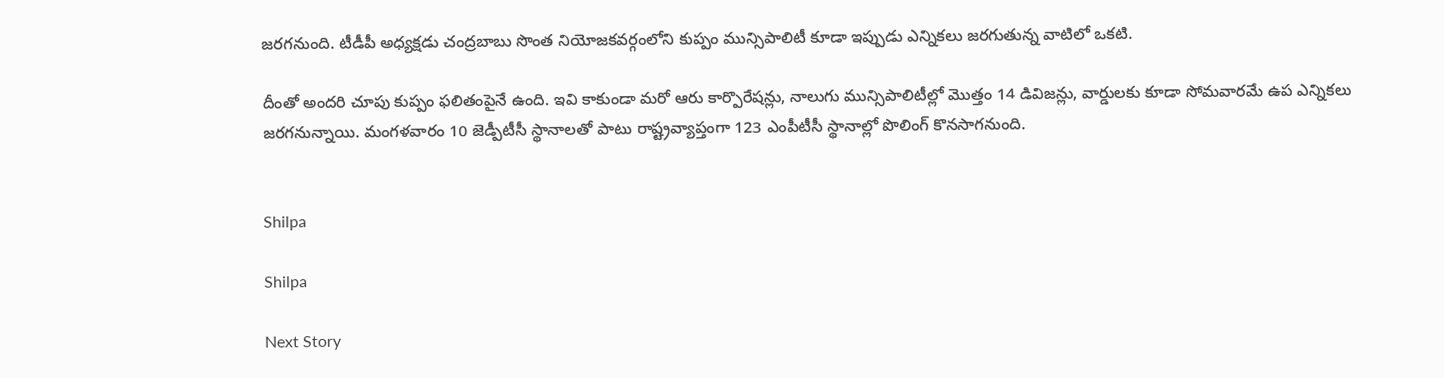జరగనుంది. టీడీపీ అధ్యక్షడు చంద్రబాబు సొంత నియోజకవర్గంలోని కుప్పం మున్సిపాలిటీ కూడా ఇప్పుడు ఎన్నికలు జరగుతున్న వాటిలో ఒకటి.

దీంతో అందరి చూపు కుప్పం ఫలితంపైనే ఉంది. ఇవి కాకుండా మరో ఆరు కార్పొరేషన్లు, నాలుగు మున్సిపాలిటీల్లో మొత్తం 14 డివిజన్లు, వార్డులకు కూడా సోమవారమే ఉప ఎన్నికలు జరగనున్నాయి. మంగళవారం 10 జెడ్పీటీసీ స్థానాలతో పాటు రాష్ట్రవ్యాప్తంగా 123 ఎంపీటీసీ స్థానాల్లో పొలింగ్‌ కొనసాగనుంది.


Shilpa

Shilpa

Next Story